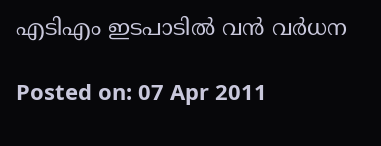എടിഎം ഇടപാടില്‍ വന്‍ വര്‍ധന

Posted on: 07 Apr 2011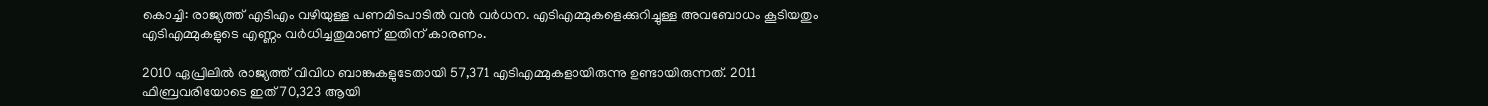കൊച്ചി: രാജ്യത്ത് എടിഎം വഴിയുള്ള പണമിടപാടില്‍ വന്‍ വര്‍ധന. എടിഎമ്മുകളെക്കുറിച്ചുള്ള അവബോധം കൂടിയതും എടിഎമ്മുകളുടെ എണ്ണം വര്‍ധിച്ചതുമാണ് ഇതിന് കാരണം.

2010 ഏപ്രിലില്‍ രാജ്യത്ത് വിവിധ ബാങ്കുകളുടേതായി 57,371 എടിഎമ്മുകളായിരുന്നു ഉണ്ടായിരുന്നത്. 2011 ഫിബ്രവരിയോടെ ഇത് 70,323 ആയി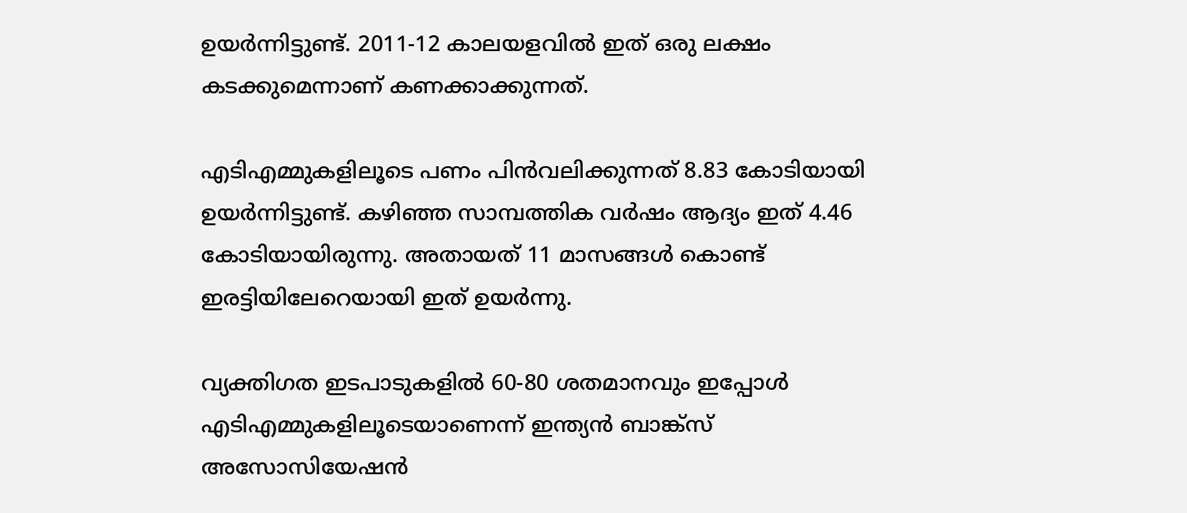ഉയര്‍ന്നിട്ടുണ്ട്. 2011-12 കാലയളവില്‍ ഇത് ഒരു ലക്ഷം കടക്കുമെന്നാണ് കണക്കാക്കുന്നത്.

എടിഎമ്മുകളിലൂടെ പണം പിന്‍വലിക്കുന്നത് 8.83 കോടിയായി ഉയര്‍ന്നിട്ടുണ്ട്. കഴിഞ്ഞ സാമ്പത്തിക വര്‍ഷം ആദ്യം ഇത് 4.46 കോടിയായിരുന്നു. അതായത് 11 മാസങ്ങള്‍ കൊണ്ട് ഇരട്ടിയിലേറെയായി ഇത് ഉയര്‍ന്നു.

വ്യക്തിഗത ഇടപാടുകളില്‍ 60-80 ശതമാനവും ഇപ്പോള്‍ എടിഎമ്മുകളിലൂടെയാണെന്ന് ഇന്ത്യന്‍ ബാങ്ക്‌സ് അസോസിയേഷന്‍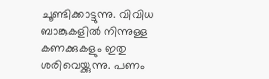ചൂണ്ടിക്കാട്ടുന്നു. വിവിധ ബാങ്കുകളില്‍ നിന്നുള്ള കണക്കുകളും ഇതു ശരിവെയ്ക്കുന്നു. പണം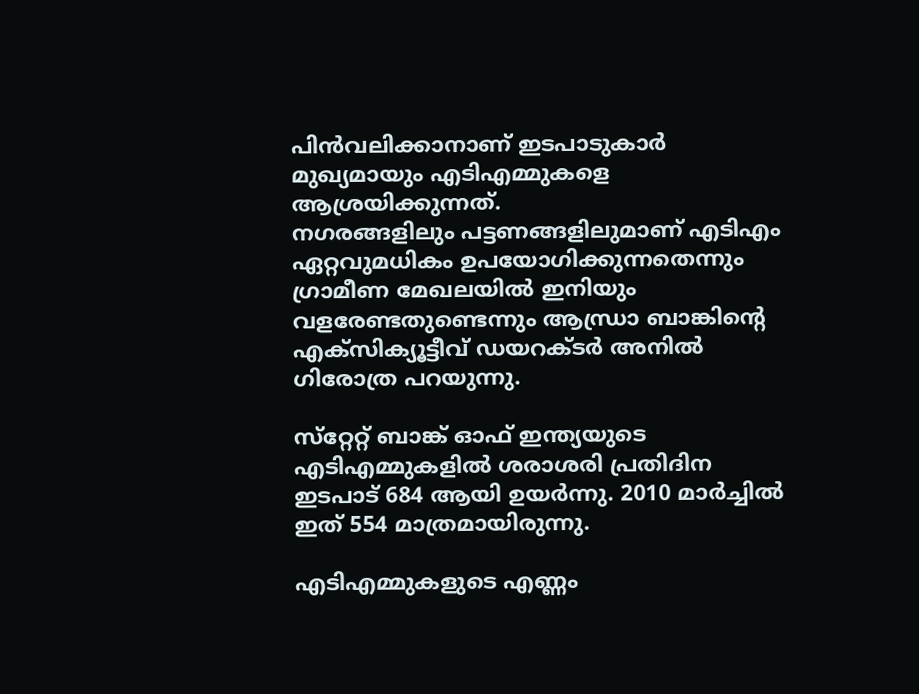പിന്‍വലിക്കാനാണ് ഇടപാടുകാര്‍ മുഖ്യമായും എടിഎമ്മുകളെ ആശ്രയിക്കുന്നത്.
നഗരങ്ങളിലും പട്ടണങ്ങളിലുമാണ് എടിഎം ഏറ്റവുമധികം ഉപയോഗിക്കുന്നതെന്നും ഗ്രാമീണ മേഖലയില്‍ ഇനിയും വളരേണ്ടതുണ്ടെന്നും ആന്ധ്രാ ബാങ്കിന്റെ എക്‌സിക്യൂട്ടീവ് ഡയറക്ടര്‍ അനില്‍ ഗിരോത്ര പറയുന്നു.

സ്‌റ്റേറ്റ് ബാങ്ക് ഓഫ് ഇന്ത്യയുടെ എടിഎമ്മുകളില്‍ ശരാശരി പ്രതിദിന ഇടപാട് 684 ആയി ഉയര്‍ന്നു. 2010 മാര്‍ച്ചില്‍ ഇത് 554 മാത്രമായിരുന്നു.

എടിഎമ്മുകളുടെ എണ്ണം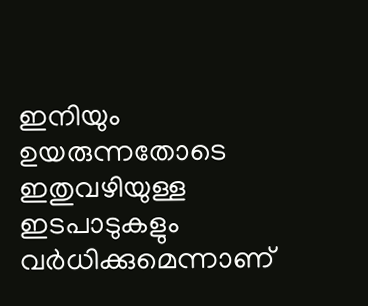ഇനിയും ഉയരുന്നതോടെ ഇതുവഴിയുള്ള ഇടപാടുകളും വര്‍ധിക്കുമെന്നാണ്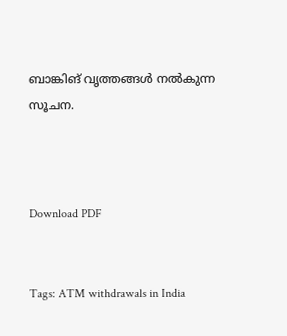ബാങ്കിങ് വൃത്തങ്ങള്‍ നല്‍കുന്ന സൂചന.



Download PDF


Tags: ATM withdrawals in India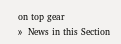on top gear
»  News in this Section